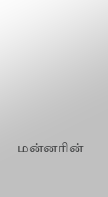மன்னரின்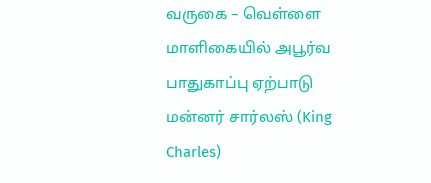வருகை – வெள்ளை மாளிகையில் அபூர்வ பாதுகாப்பு ஏற்பாடு
மன்னர் சார்லஸ் (King Charles)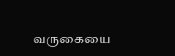வருகையை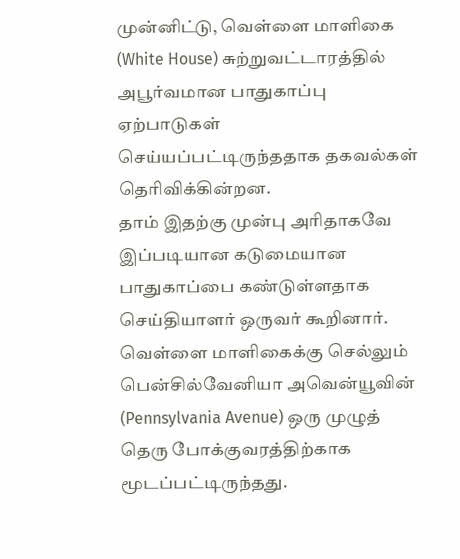முன்னிட்டு, வெள்ளை மாளிகை (White House) சுற்றுவட்டாரத்தில் அபூர்வமான பாதுகாப்பு ஏற்பாடுகள் செய்யப்பட்டிருந்ததாக தகவல்கள் தெரிவிக்கின்றன.
தாம் இதற்கு முன்பு அரிதாகவே இப்படியான கடுமையான பாதுகாப்பை கண்டுள்ளதாக செய்தியாளர் ஒருவர் கூறினார்.
வெள்ளை மாளிகைக்கு செல்லும் பென்சில்வேனியா அவென்யூவின் (Pennsylvania Avenue) ஒரு முழுத் தெரு போக்குவரத்திற்காக மூடப்பட்டிருந்தது.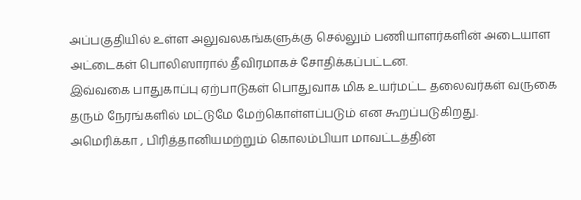அப்பகுதியில் உள்ள அலுவலகங்களுக்கு செல்லும் பணியாளர்களின் அடையாள அட்டைகள் பொலிஸாரால் தீவிரமாகச் சோதிக்கப்பட்டன.
இவ்வகை பாதுகாப்பு ஏற்பாடுகள் பொதுவாக மிக உயர்மட்ட தலைவர்கள் வருகை தரும் நேரங்களில் மட்டுமே மேற்கொள்ளப்படும் என கூறப்படுகிறது.
அமெரிக்கா , பிரித்தானியமற்றும் கொலம்பியா மாவட்டத்தின்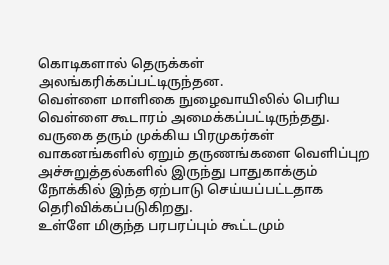கொடிகளால் தெருக்கள் அலங்கரிக்கப்பட்டிருந்தன.
வெள்ளை மாளிகை நுழைவாயிலில் பெரிய வெள்ளை கூடாரம் அமைக்கப்பட்டிருந்தது.
வருகை தரும் முக்கிய பிரமுகர்கள் வாகனங்களில் ஏறும் தருணங்களை வெளிப்புற அச்சுறுத்தல்களில் இருந்து பாதுகாக்கும் நோக்கில் இந்த ஏற்பாடு செய்யப்பட்டதாக தெரிவிக்கப்படுகிறது.
உள்ளே மிகுந்த பரபரப்பும் கூட்டமும்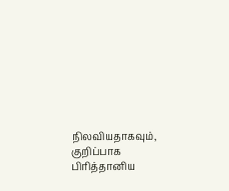நிலவியதாகவும், குறிப்பாக பிரித்தானிய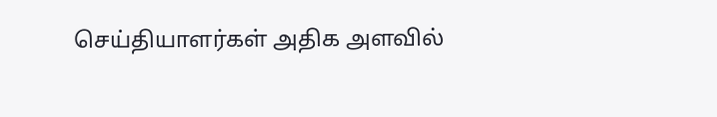செய்தியாளர்கள் அதிக அளவில்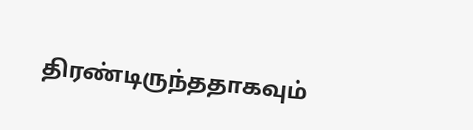திரண்டிருந்ததாகவும்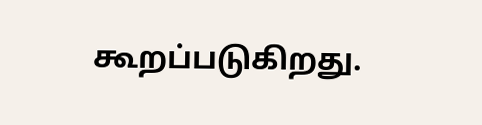கூறப்படுகிறது.